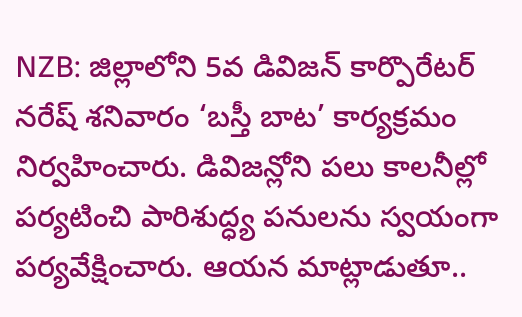NZB: జిల్లాలోని 5వ డివిజన్ కార్పొరేటర్ నరేష్ శనివారం ‘బస్తీ బాట’ కార్యక్రమం నిర్వహించారు. డివిజన్లోని పలు కాలనీల్లో పర్యటించి పారిశుద్ధ్య పనులను స్వయంగా పర్యవేక్షించారు. ఆయన మాట్లాడుతూ..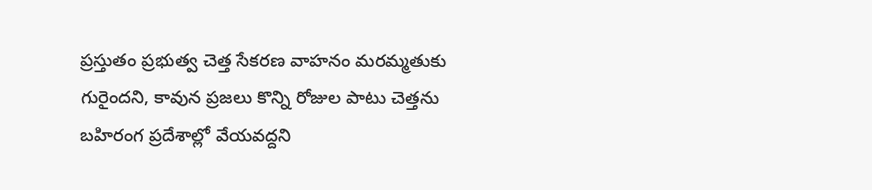ప్రస్తుతం ప్రభుత్వ చెత్త సేకరణ వాహనం మరమ్మతుకు గురైందని, కావున ప్రజలు కొన్ని రోజుల పాటు చెత్తను బహిరంగ ప్రదేశాల్లో వేయవద్దని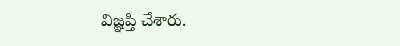విజ్ఞప్తి చేశారు.